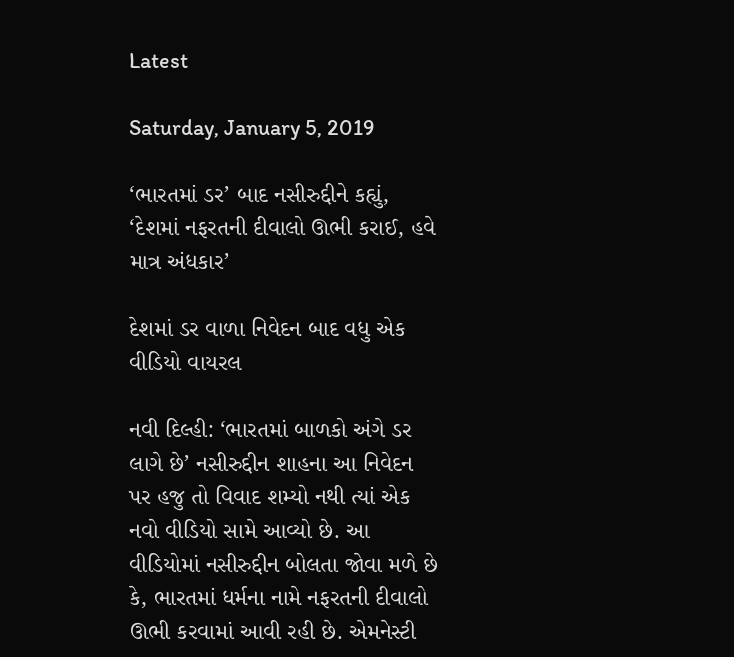Latest

Saturday, January 5, 2019

‘ભારતમાં ડર’ બાદ નસીરુદ્દીને કહ્યું, ‘દેશમાં નફરતની દીવાલો ઊભી કરાઈ, હવે માત્ર અંધકાર’

દેશમાં ડર વાળા નિવેદન બાદ વધુ એક વીડિયો વાયરલ

નવી દિલ્હી: ‘ભારતમાં બાળકો અંગે ડર લાગે છે’ નસીરુદ્દીન શાહના આ નિવેદન પર હજુ તો વિવાદ શમ્યો નથી ત્યાં એક નવો વીડિયો સામે આવ્યો છે. આ વીડિયોમાં નસીરુદ્દીન બોલતા જોવા મળે છે કે, ભારતમાં ધર્મના નામે નફરતની દીવાલો ઊભી કરવામાં આવી રહી છે. એમનેસ્ટી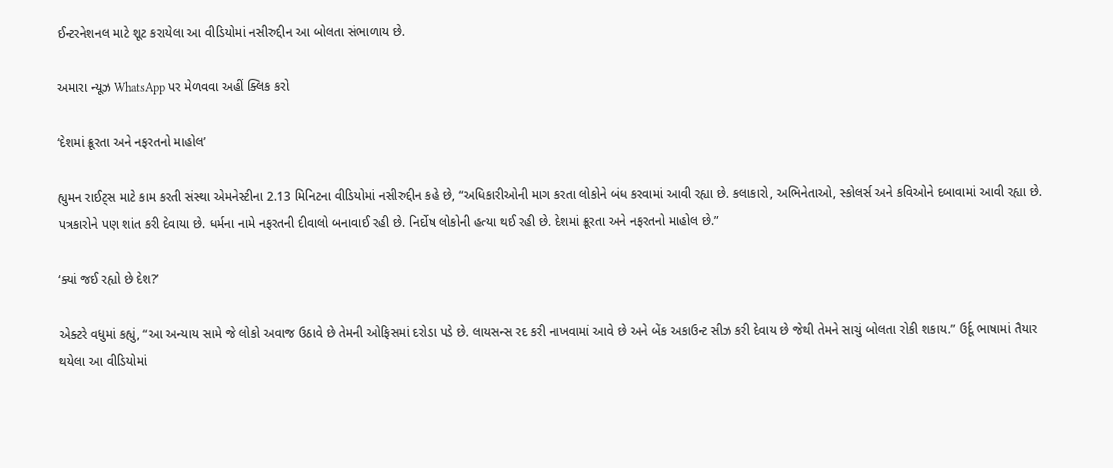ઈન્ટરનેશનલ માટે શૂટ કરાયેલા આ વીડિયોમાં નસીરુદ્દીન આ બોલતા સંભાળાય છે.

અમારા ન્યૂઝ WhatsApp પર મેળવવા અહીં ક્લિક કરો

‘દેશમાં ક્રૂરતા અને નફરતનો માહોલ’

હ્યુમન રાઈટ્સ માટે કામ કરતી સંસ્થા એમનેસ્ટીના 2.13 મિનિટના વીડિયોમાં નસીરુદ્દીન કહે છે, “અધિકારીઓની માગ કરતા લોકોને બંધ કરવામાં આવી રહ્યા છે. કલાકારો, અભિનેતાઓ, સ્કોલર્સ અને કવિઓને દબાવામાં આવી રહ્યા છે. પત્રકારોને પણ શાંત કરી દેવાયા છે. ધર્મના નામે નફરતની દીવાલો બનાવાઈ રહી છે. નિર્દોષ લોકોની હત્યા થઈ રહી છે. દેશમાં ક્રૂરતા અને નફરતનો માહોલ છે.”

‘ક્યાં જઈ રહ્યો છે દેશ?’

એક્ટરે વધુમાં કહ્યું, “આ અન્યાય સામે જે લોકો અવાજ ઉઠાવે છે તેમની ઓફિસમાં દરોડા પડે છે. લાયસન્સ રદ કરી નાખવામાં આવે છે અને બેંક અકાઉન્ટ સીઝ કરી દેવાય છે જેથી તેમને સાચું બોલતા રોકી શકાય.” ઉર્દૂ ભાષામાં તૈયાર થયેલા આ વીડિયોમાં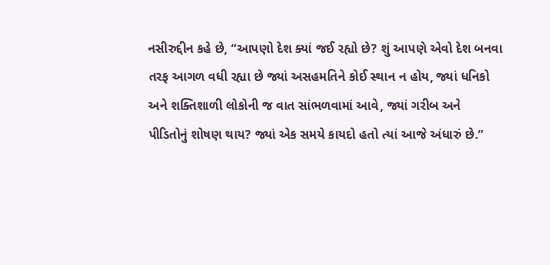નસીરુદ્દીન કહે છે, “આપણો દેશ ક્યાં જઈ રહ્યો છે? શું આપણે એવો દેશ બનવા તરફ આગળ વધી રહ્યા છે જ્યાં અસહમતિને કોઈ સ્થાન ન હોય, જ્યાં ધનિકો અને શક્તિશાળી લોકોની જ વાત સાંભળવામાં આવે, જ્યાં ગરીબ અને પીડિતોનું શોષણ થાય? જ્યાં એક સમયે કાયદો હતો ત્યાં આજે અંધારું છે.”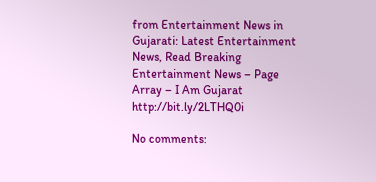from Entertainment News in Gujarati: Latest Entertainment News, Read Breaking Entertainment News – Page Array – I Am Gujarat http://bit.ly/2LTHQ0i

No comments: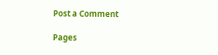Post a Comment

Pages